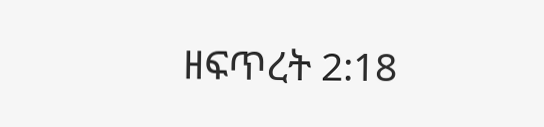ዘፍጥረት 2:18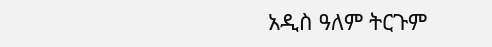አዲስ ዓለም ትርጉም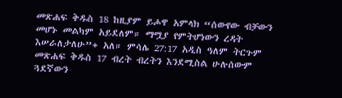መጽሐፍ ቅዱስ 18 ከዚያም ይሖዋ አምላክ “ሰውየው ብቻውን መሆኑ መልካም አይደለም። ማሟያ የምትሆነውን ረዳት እሠራለታለሁ”+ አለ። ምሳሌ 27:17 አዲስ ዓለም ትርጉም መጽሐፍ ቅዱስ 17 ብረት ብረትን እንደሚስል ሁሉሰውም ጓደኛውን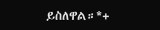ይስለዋል።*+